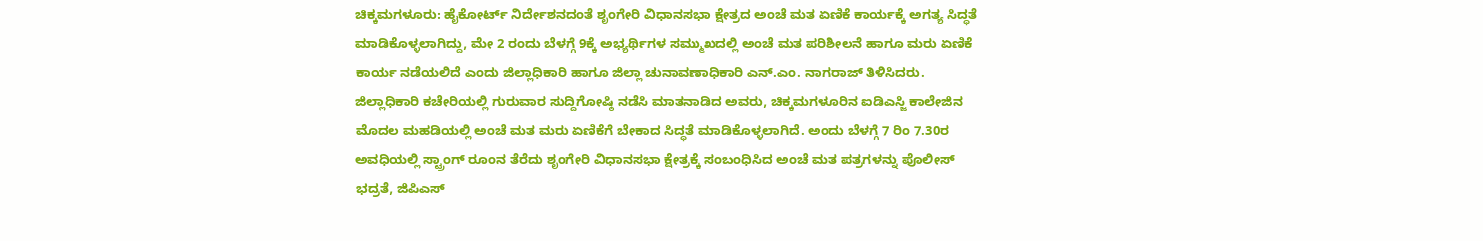ಚಿಕ್ಕಮಗಳೂರು: ಹೈಕೋರ್ಟ್ ನಿರ್ದೇಶನದಂತೆ ಶೃಂಗೇರಿ ವಿಧಾನಸಭಾ ಕ್ಷೇತ್ರದ ಅಂಚೆ ಮತ ಏಣಿಕೆ ಕಾರ್ಯಕ್ಕೆ ಅಗತ್ಯ ಸಿದ್ಧತೆ ಮಾಡಿಕೊಳ್ಳಲಾಗಿದ್ದು, ಮೇ 2 ರಂದು ಬೆಳಗ್ಗೆ 9ಕ್ಕೆ ಅಭ್ಯರ್ಥಿಗಳ ಸಮ್ಮುಖದಲ್ಲಿ ಅಂಚೆ ಮತ ಪರಿಶೀಲನೆ ಹಾಗೂ ಮರು ಏಣಿಕೆ ಕಾರ್ಯ ನಡೆಯಲಿದೆ ಎಂದು ಜಿಲ್ಲಾಧಿಕಾರಿ ಹಾಗೂ ಜಿಲ್ಲಾ ಚುನಾವಣಾಧಿಕಾರಿ ಎನ್.ಎಂ. ನಾಗರಾಜ್ ತಿಳಿಸಿದರು.
ಜಿಲ್ಲಾಧಿಕಾರಿ ಕಚೇರಿಯಲ್ಲಿ ಗುರುವಾರ ಸುದ್ದಿಗೋಷ್ಠಿ ನಡೆಸಿ ಮಾತನಾಡಿದ ಅವರು, ಚಿಕ್ಕಮಗಳೂರಿನ ಐಡಿಎಸ್ಜಿ ಕಾಲೇಜಿನ ಮೊದಲ ಮಹಡಿಯಲ್ಲಿ ಅಂಚೆ ಮತ ಮರು ಏಣಿಕೆಗೆ ಬೇಕಾದ ಸಿದ್ಧತೆ ಮಾಡಿಕೊಳ್ಳಲಾಗಿದೆ. ಅಂದು ಬೆಳಗ್ಗೆ 7 ರಿಂ 7.30ರ ಅವಧಿಯಲ್ಲಿ ಸ್ಟ್ರಾಂಗ್ ರೂಂನ ತೆರೆದು ಶೃಂಗೇರಿ ವಿಧಾನಸಭಾ ಕ್ಷೇತ್ರಕ್ಕೆ ಸಂಬಂಧಿಸಿದ ಅಂಚೆ ಮತ ಪತ್ರಗಳನ್ನು ಪೊಲೀಸ್ ಭದ್ರತೆ, ಜಿಪಿಎಸ್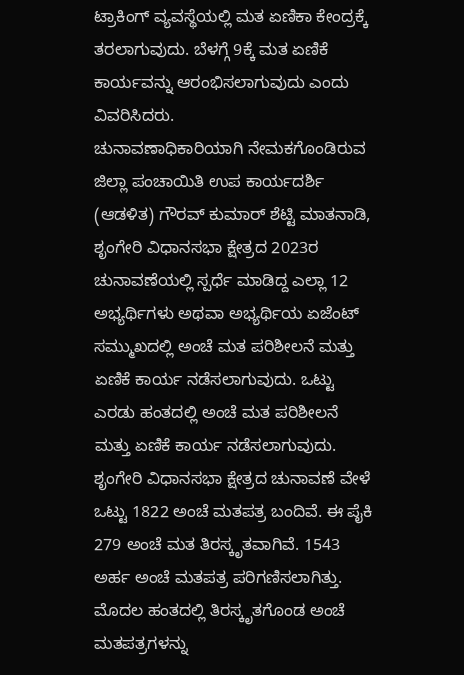ಟ್ರಾಕಿಂಗ್ ವ್ಯವಸ್ಥೆಯಲ್ಲಿ ಮತ ಏಣಿಕಾ ಕೇಂದ್ರಕ್ಕೆ ತರಲಾಗುವುದು. ಬೆಳಗ್ಗೆ 9ಕ್ಕೆ ಮತ ಏಣಿಕೆ ಕಾರ್ಯವನ್ನು ಆರಂಭಿಸಲಾಗುವುದು ಎಂದು ವಿವರಿಸಿದರು.
ಚುನಾವಣಾಧಿಕಾರಿಯಾಗಿ ನೇಮಕಗೊಂಡಿರುವ ಜಿಲ್ಲಾ ಪಂಚಾಯಿತಿ ಉಪ ಕಾರ್ಯದರ್ಶಿ (ಆಡಳಿತ) ಗೌರವ್ ಕುಮಾರ್ ಶೆಟ್ಟಿ ಮಾತನಾಡಿ, ಶೃಂಗೇರಿ ವಿಧಾನಸಭಾ ಕ್ಷೇತ್ರದ 2023ರ ಚುನಾವಣೆಯಲ್ಲಿ ಸ್ಪರ್ಧೆ ಮಾಡಿದ್ದ ಎಲ್ಲಾ 12 ಅಭ್ಯರ್ಥಿಗಳು ಅಥವಾ ಅಭ್ಯರ್ಥಿಯ ಏಜೆಂಟ್ ಸಮ್ಮುಖದಲ್ಲಿ ಅಂಚೆ ಮತ ಪರಿಶೀಲನೆ ಮತ್ತು ಏಣಿಕೆ ಕಾರ್ಯ ನಡೆಸಲಾಗುವುದು. ಒಟ್ಟು ಎರಡು ಹಂತದಲ್ಲಿ ಅಂಚೆ ಮತ ಪರಿಶೀಲನೆ ಮತ್ತು ಏಣಿಕೆ ಕಾರ್ಯ ನಡೆಸಲಾಗುವುದು.
ಶೃಂಗೇರಿ ವಿಧಾನಸಭಾ ಕ್ಷೇತ್ರದ ಚುನಾವಣೆ ವೇಳೆ ಒಟ್ಟು 1822 ಅಂಚೆ ಮತಪತ್ರ ಬಂದಿವೆ. ಈ ಪೈಕಿ 279 ಅಂಚೆ ಮತ ತಿರಸ್ಕೃತವಾಗಿವೆ. 1543 ಅರ್ಹ ಅಂಚೆ ಮತಪತ್ರ ಪರಿಗಣಿಸಲಾಗಿತ್ತು. ಮೊದಲ ಹಂತದಲ್ಲಿ ತಿರಸ್ಕೃತಗೊಂಡ ಅಂಚೆ ಮತಪತ್ರಗಳನ್ನು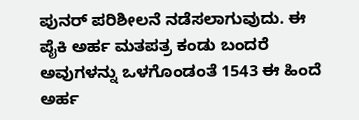ಪುನರ್ ಪರಿಶೀಲನೆ ನಡೆಸಲಾಗುವುದು. ಈ ಪೈಕಿ ಅರ್ಹ ಮತಪತ್ರ ಕಂಡು ಬಂದರೆ ಅವುಗಳನ್ನು ಒಳಗೊಂಡಂತೆ 1543 ಈ ಹಿಂದೆ ಅರ್ಹ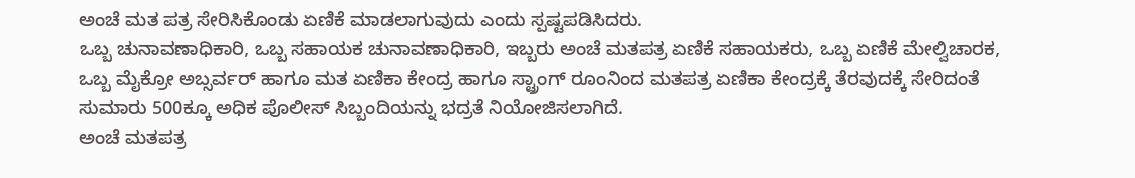ಅಂಚೆ ಮತ ಪತ್ರ ಸೇರಿಸಿಕೊಂಡು ಏಣಿಕೆ ಮಾಡಲಾಗುವುದು ಎಂದು ಸ್ಪಷ್ಟಪಡಿಸಿದರು.
ಒಬ್ಬ ಚುನಾವಣಾಧಿಕಾರಿ, ಒಬ್ಬ ಸಹಾಯಕ ಚುನಾವಣಾಧಿಕಾರಿ, ಇಬ್ಬರು ಅಂಚೆ ಮತಪತ್ರ ಏಣಿಕೆ ಸಹಾಯಕರು, ಒಬ್ಬ ಏಣಿಕೆ ಮೇಲ್ವಿಚಾರಕ, ಒಬ್ಬ ಮೈಕ್ರೋ ಅಬ್ಸರ್ವರ್ ಹಾಗೂ ಮತ ಏಣಿಕಾ ಕೇಂದ್ರ ಹಾಗೂ ಸ್ಟ್ರಾಂಗ್ ರೂಂನಿಂದ ಮತಪತ್ರ ಏಣಿಕಾ ಕೇಂದ್ರಕ್ಕೆ ತೆರವುದಕ್ಕೆ ಸೇರಿದಂತೆ ಸುಮಾರು 500ಕ್ಕೂ ಅಧಿಕ ಪೊಲೀಸ್ ಸಿಬ್ಬಂದಿಯನ್ನು ಭದ್ರತೆ ನಿಯೋಜಿಸಲಾಗಿದೆ.
ಅಂಚೆ ಮತಪತ್ರ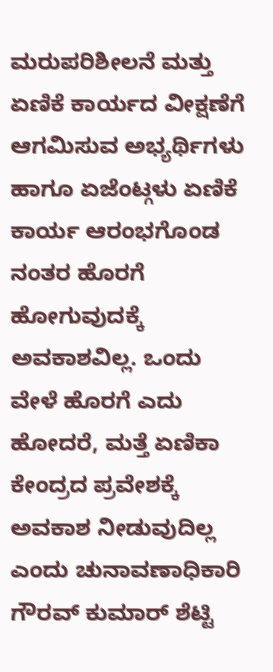ಮರುಪರಿಶೀಲನೆ ಮತ್ತು ಏಣಿಕೆ ಕಾರ್ಯದ ವೀಕ್ಷಣೆಗೆ ಆಗಮಿಸುವ ಅಭ್ಯರ್ಥಿಗಳು ಹಾಗೂ ಏಜೆಂಟ್ಗಳು ಏಣಿಕೆ ಕಾರ್ಯ ಆರಂಭಗೊಂಡ ನಂತರ ಹೊರಗೆ ಹೋಗುವುದಕ್ಕೆ ಅವಕಾಶವಿಲ್ಲ. ಒಂದು ವೇಳೆ ಹೊರಗೆ ಎದು ಹೋದರೆ, ಮತ್ತೆ ಏಣಿಕಾ ಕೇಂದ್ರದ ಪ್ರವೇಶಕ್ಕೆ ಅವಕಾಶ ನೀಡುವುದಿಲ್ಲ ಎಂದು ಚುನಾವಣಾಧಿಕಾರಿ ಗೌರವ್ ಕುಮಾರ್ ಶೆಟ್ಟಿ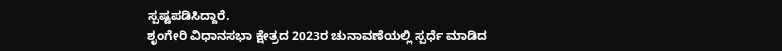ಸ್ಪಷ್ಟಪಡಿಸಿದ್ದಾರೆ.
ಶೃಂಗೇರಿ ವಿಧಾನಸಭಾ ಕ್ಷೇತ್ರದ 2023ರ ಚುನಾವಣೆಯಲ್ಲಿ ಸ್ಪರ್ಧೆ ಮಾಡಿದ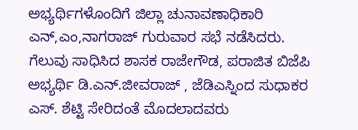ಅಭ್ಯರ್ಥಿಗಳೊಂದಿಗೆ ಜಿಲ್ಲಾ ಚುನಾವಣಾಧಿಕಾರಿ ಎನ್,ಎಂ,ನಾಗರಾಜ್ ಗುರುವಾರ ಸಭೆ ನಡೆಸಿದರು. ಗೆಲುವು ಸಾಧಿಸಿದ ಶಾಸಕ ರಾಜೇಗೌಡ, ಪರಾಜಿತ ಬಿಜೆಪಿ ಅಭ್ಯರ್ಥಿ ಡಿ.ಎನ್.ಜೀವರಾಜ್ , ಜೆಡಿಎಸ್ನಿಂದ ಸುಧಾಕರ ಎಸ್. ಶೆಟ್ಟಿ ಸೇರಿದಂತೆ ಮೊದಲಾದವರು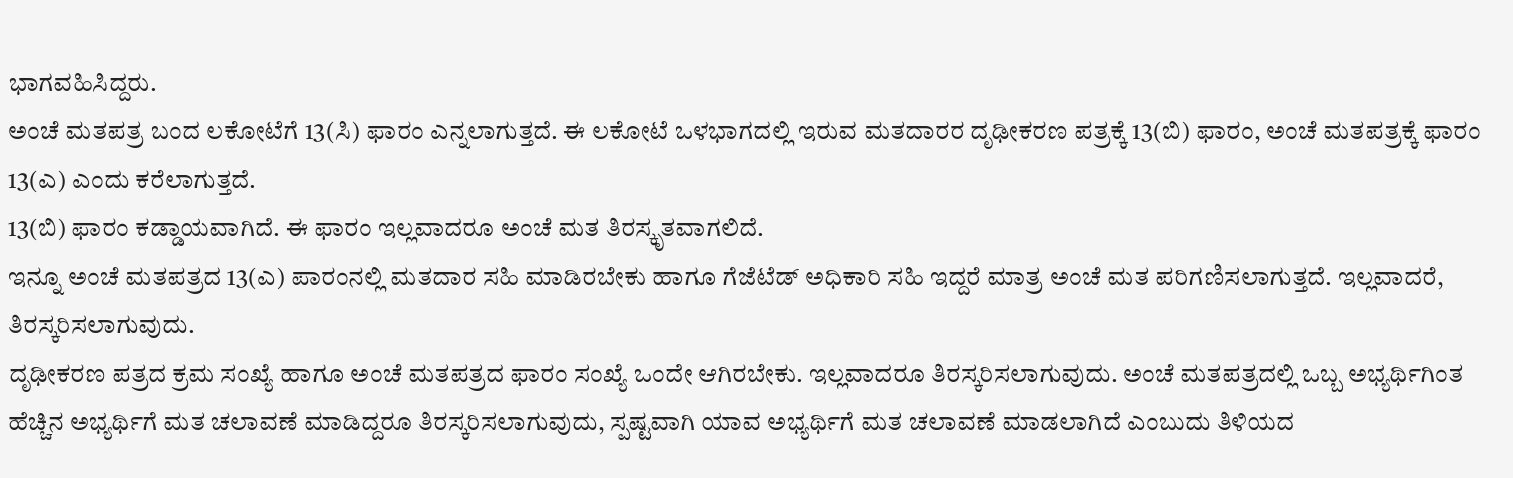ಭಾಗವಹಿಸಿದ್ದರು.
ಅಂಚೆ ಮತಪತ್ರ ಬಂದ ಲಕೋಟೆಗೆ 13(ಸಿ) ಫಾರಂ ಎನ್ನಲಾಗುತ್ತದೆ. ಈ ಲಕೋಟೆ ಒಳಭಾಗದಲ್ಲಿ ಇರುವ ಮತದಾರರ ದೃಢೀಕರಣ ಪತ್ರಕ್ಕೆ 13(ಬಿ) ಫಾರಂ, ಅಂಚೆ ಮತಪತ್ರಕ್ಕೆ ಫಾರಂ 13(ಎ) ಎಂದು ಕರೆಲಾಗುತ್ತದೆ.
13(ಬಿ) ಫಾರಂ ಕಡ್ಡಾಯವಾಗಿದೆ. ಈ ಫಾರಂ ಇಲ್ಲವಾದರೂ ಅಂಚೆ ಮತ ತಿರಸ್ಕೃತವಾಗಲಿದೆ.
ಇನ್ನೂ ಅಂಚೆ ಮತಪತ್ರದ 13(ಎ) ಪಾರಂನಲ್ಲಿ ಮತದಾರ ಸಹಿ ಮಾಡಿರಬೇಕು ಹಾಗೂ ಗೆಜೆಟೆಡ್ ಅಧಿಕಾರಿ ಸಹಿ ಇದ್ದರೆ ಮಾತ್ರ ಅಂಚೆ ಮತ ಪರಿಗಣಿಸಲಾಗುತ್ತದೆ. ಇಲ್ಲವಾದರೆ, ತಿರಸ್ಕರಿಸಲಾಗುವುದು.
ದೃಢೀಕರಣ ಪತ್ರದ ಕ್ರಮ ಸಂಖ್ಯೆ ಹಾಗೂ ಅಂಚೆ ಮತಪತ್ರದ ಫಾರಂ ಸಂಖ್ಯೆ ಒಂದೇ ಆಗಿರಬೇಕು. ಇಲ್ಲವಾದರೂ ತಿರಸ್ಕರಿಸಲಾಗುವುದು. ಅಂಚೆ ಮತಪತ್ರದಲ್ಲಿ ಒಬ್ಬ ಅಭ್ಯರ್ಥಿಗಿಂತ ಹೆಚ್ಚಿನ ಅಭ್ಯರ್ಥಿಗೆ ಮತ ಚಲಾವಣೆ ಮಾಡಿದ್ದರೂ ತಿರಸ್ಕರಿಸಲಾಗುವುದು, ಸ್ಪಷ್ಟವಾಗಿ ಯಾವ ಅಭ್ಯರ್ಥಿಗೆ ಮತ ಚಲಾವಣೆ ಮಾಡಲಾಗಿದೆ ಎಂಬುದು ತಿಳಿಯದ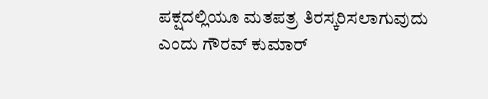ಪಕ್ಷದಲ್ಲಿಯೂ ಮತಪತ್ರ ತಿರಸ್ಕರಿಸಲಾಗುವುದು ಎಂದು ಗೌರವ್ ಕುಮಾರ್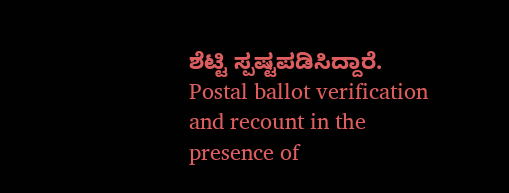ಶೆಟ್ಟಿ ಸ್ಪಷ್ಟಪಡಿಸಿದ್ದಾರೆ.
Postal ballot verification and recount in the presence of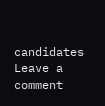candidates
Leave a comment